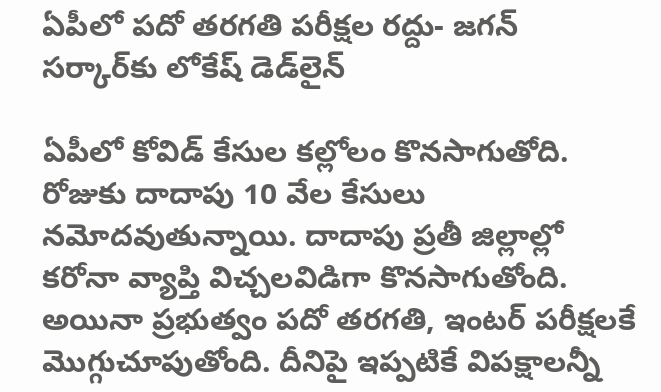ఏపీలో పదో తరగతి పరీక్షల రద్దు- జగన్ సర్కార్‌కు లోకేష్‌ డెడ్‌లైన్‌

ఏపీలో కోవిడ్ కేసుల కల్లోలం కొనసాగుతోది. రోజుకు దాదాపు 10 వేల కేసులు నమోదవుతున్నాయి. దాదాపు ప్రతీ జిల్లాల్లో కరోనా వ్యాప్తి విచ్చలవిడిగా కొనసాగుతోంది. అయినా ప్రభుత్వం పదో తరగతి, ఇంటర్ పరీక్షలకే మొగ్గుచూపుతోంది. దీనిపై ఇప్పటికే విపక్షాలన్నీ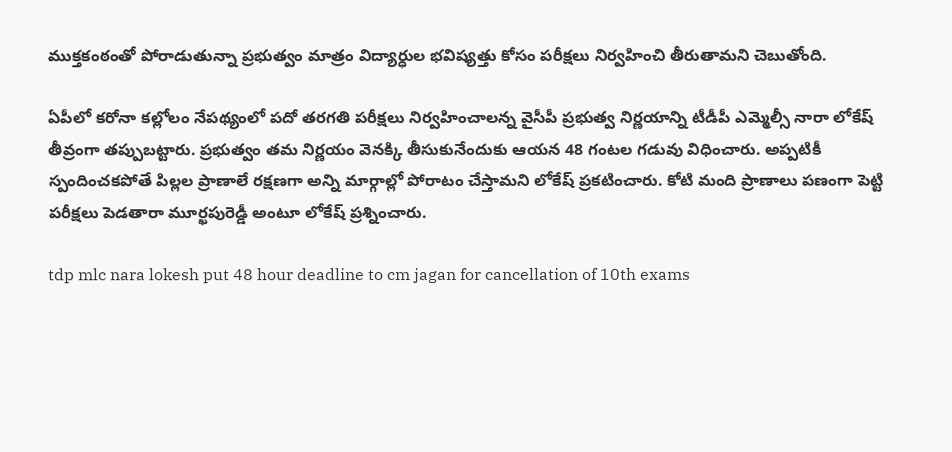ముక్తకంఠంతో పోరాడుతున్నా ప్రభుత్వం మాత్రం విద్యార్ధుల భవిష్యత్తు కోసం పరీక్షలు నిర్వహించి తీరుతామని చెబుతోంది.

ఏపీలో కరోనా కల్లోలం నేపథ్యంలో పదో తరగతి పరీక్షలు నిర్వహించాలన్న వైసీపీ ప్రభుత్వ నిర్ణయాన్ని టీడీపీ ఎమ్మెల్సీ నారా లోకేష్‌ తీవ్రంగా తప్పుబట్టారు. ప్రభుత్వం తమ నిర్ణయం వెనక్కి తీసుకునేందుకు ఆయన 48 గంటల గడువు విధించారు. అప్పటికీ స్పందించకపోతే పిల్లల ప్రాణాలే రక్షణగా అన్ని మార్గాల్లో పోరాటం చేస్తామని లోకేష్‌ ప్రకటించారు. కోటి మంది ప్రాణాలు పణంగా పెట్టి పరీక్షలు పెడతారా మూర్ఖపురెడ్డీ అంటూ లోకేష్‌ ప్రశ్నించారు.

tdp mlc nara lokesh put 48 hour deadline to cm jagan for cancellation of 10th exams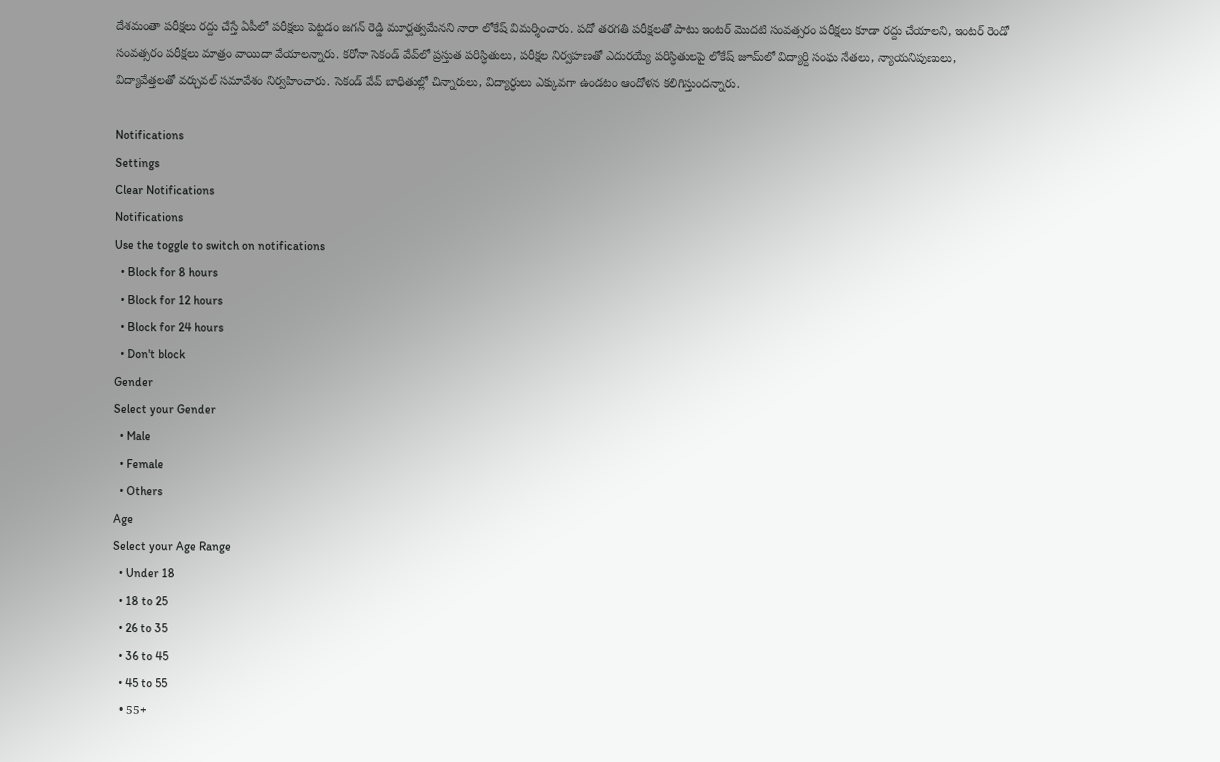దేశమంతా పరీక్షలు రద్దు చేస్తే ఏపీలో పరీక్షలు పెట్టడం జగన్ రెడ్డి మూర్ఘత్వమేనని నారా లోకేష్ విమర్శించారు. పదో తరగతి పరీక్షలతో పాటు ఇంటర్‌ మొదటి సంవత్సరం పరీక్షలు కూడా రద్దు చేయాలని, ఇంటర్‌ రెండో సంవత్సరం పరీక్షలు మాత్రం వాయిదా వేయాలన్నారు. కరోనా సెకండ్‌ వేవ్‌లో ప్రస్తుత పరిస్ధితులు, పరీక్షల నిర్వహణతో ఎదురయ్యే పరిస్ధితులపై లోకేష్‌ జూమ్‌లో విద్యార్ది సంఘ నేతలు, న్యాయనిపుణులు, విద్యావేత్తలతో వర్చువల్‌ సమావేశం నిర్వహించారు. సెకండ్‌ వేవ్‌ బాధితుల్లో చిన్నారులు, విద్యార్ధులు ఎక్కువగా ఉండటం ఆందోళన కలిగిస్తుందన్నారు.

Notifications
Settings
Clear Notifications
Notifications
Use the toggle to switch on notifications
  • Block for 8 hours
  • Block for 12 hours
  • Block for 24 hours
  • Don't block
Gender
Select your Gender
  • Male
  • Female
  • Others
Age
Select your Age Range
  • Under 18
  • 18 to 25
  • 26 to 35
  • 36 to 45
  • 45 to 55
  • 55+